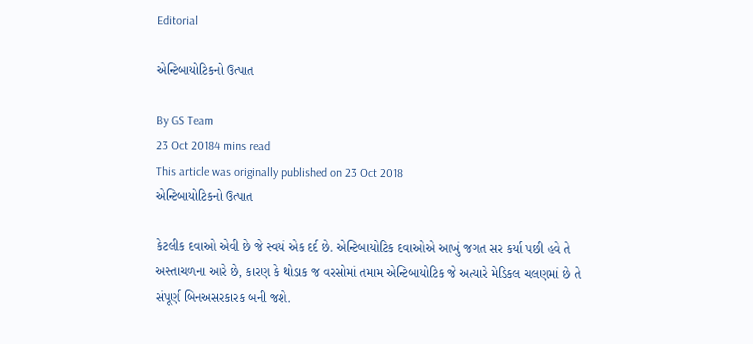Editorial

એન્ટિબાયોટિકનો ઉત્પાત

By GS Team
23 Oct 20184 mins read
This article was originally published on 23 Oct 2018
એન્ટિબાયોટિકનો ઉત્પાત

કેટલીક દવાઓ એવી છે જે સ્વયં એક દર્દ છે. એન્ટિબાયોટિક દવાઓએ આખું જગત સર કર્યા પછી હવે તે અસ્તાચળના આરે છે, કારણ કે થોડાક જ વરસોમાં તમામ એન્ટિબાયોટિક જે અત્યારે મેડિકલ ચલણમાં છે તે સંપૂર્ણ બિનઅસરકારક બની જશે.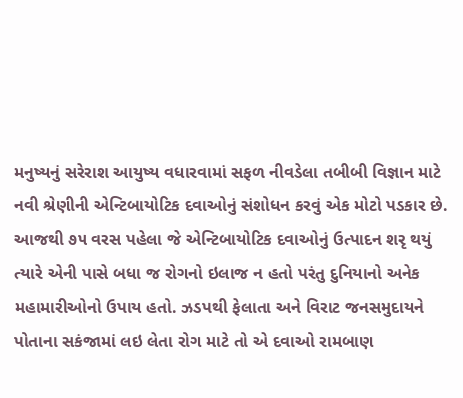મનુષ્યનું સરેરાશ આયુષ્ય વધારવામાં સફળ નીવડેલા તબીબી વિજ્ઞાન માટે નવી શ્રેણીની એન્ટિબાયોટિક દવાઓનું સંશોધન કરવું એક મોટો પડકાર છે. આજથી ૭૫ વરસ પહેલા જે એન્ટિબાયોટિક દવાઓનું ઉત્પાદન શરૃ થયું ત્યારે એની પાસે બધા જ રોગનો ઇલાજ ન હતો પરંતુ દુનિયાનો અનેક મહામારીઓનો ઉપાય હતો. ઝડપથી ફેલાતા અને વિરાટ જનસમુદાયને પોતાના સકંજામાં લઇ લેતા રોગ માટે તો એ દવાઓ રામબાણ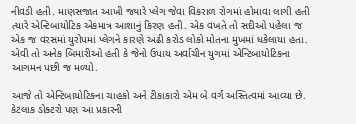નીવડી હતી. માણસજાત આખી જ્યારે પ્લેગ જેવા વિકરાળ રોગમાં હોમાવા લાગી હતી ત્યારે એન્ટિબાયોટિક એકમાત્ર આશાનું કિરણ હતી. એક વખતે તો સદીઓ પહેલા જ એક જ વરસમાં યુરોપમાં પ્લેગને કારણે અઢી કરોડ લોકો મોતના મુખમાં ધકેલાયા હતા. એવી તો અનેક બિમારીઓ હતી કે જેનો ઉપાય અર્વાચીન યુગમાં એન્ટિબાયોટિકના આગમન પછી જ મળ્યો.

આજે તો એન્ટિબાયોટિકના ચાહકો અને ટીકાકારો એમ બે વર્ગ અસ્તિત્વમાં આવ્યા છે. કેટલાક ડોક્ટરો પણ આ પ્રકારની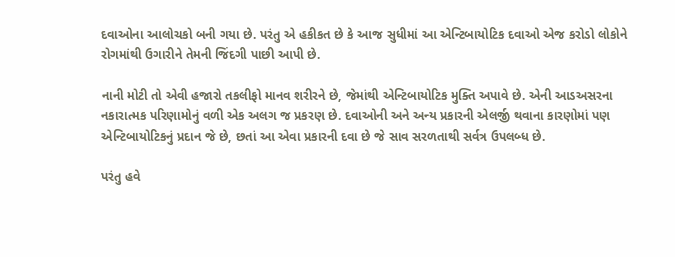દવાઓના આલોચકો બની ગયા છે. પરંતુ એ હકીકત છે કે આજ સુધીમાં આ એન્ટિબાયોટિક દવાઓ એજ કરોડો લોકોને રોગમાંથી ઉગારીને તેમની જિંદગી પાછી આપી છે.

નાની મોટી તો એવી હજારો તકલીફો માનવ શરીરને છે, જેમાંથી એન્ટિબાયોટિક મુક્તિ અપાવે છે. એની આડઅસરના નકારાત્મક પરિણામોનું વળી એક અલગ જ પ્રકરણ છે. દવાઓની અને અન્ય પ્રકારની એલર્જી થવાના કારણોમાં પણ એન્ટિબાયોટિકનું પ્રદાન જે છે, છતાં આ એવા પ્રકારની દવા છે જે સાવ સરળતાથી સર્વત્ર ઉપલબ્ધ છે.

પરંતુ હવે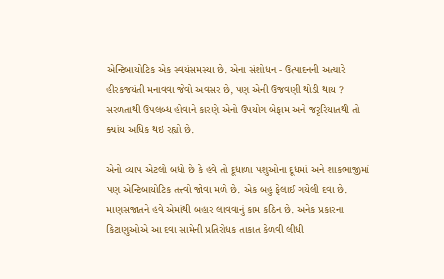એન્ટિબાયોટિક એક સ્વયંસમસ્યા છે. એના સંશોધન - ઉત્પાદનની અત્યારે હીરકજયંતી મનાવવા જેવો અવસર છે, પણ એની ઉજવણી થોડી થાય ? સરળતાથી ઉપલબ્ધ હોવાને કારણે એનો ઉપયોગ બેફામ અને જરૃરિયાતથી તો ક્યાંય અધિક થઇ રહ્યો છે.

એનો વ્યાપ એટલો બધો છે કે હવે તો દૂધાળા પશુઓના દૂધમાં અને શાકભાજીમાં પણ એન્ટિબાયોટિક તત્ત્વો જોવા મળે છે. એક બહુ ફેલાઈ ગયેલી દવા છે. માણસજાતને હવે એમાંથી બહાર લાવવાનું કામ કઠિન છે. અનેક પ્રકારના કિટાણુઓએ આ દવા સામેની પ્રતિરોધક તાકાત કેળવી લીધી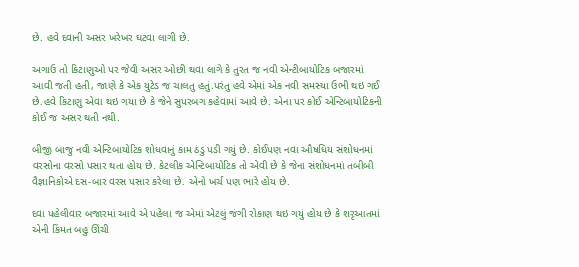છે. હવે દવાની અસર ખરેખર ઘટવા લાગી છે.

અગાઉ તો કિટાણુઓ પર જેવી અસર ઓછી થવા લાગે કે તુરત જ નવી એન્ટીબાયોટિક બજારમાં આવી જતી હતી, જાણે કે એક યુટેડ જ ચાલતુ હતું.પરંતુ હવે એમાં એક નવી સમસ્યા ઉભી થઇ ગઈ છે.હવે કિટાણુ એવા થઇ ગયા છે કે જેને સુપરબગ કહેવામાં આવે છે. એના પર કોઈ એન્ટિબાયોટિકની કોઈ જ અસર થતી નથી.

બીજી બાજુ નવી એન્ટિબાયોટિક શોધવાનું કામ ઠંડુ પડી ગયું છે. કોઈપણ નવા ઔષધિય સંશોધનમાં વરસોના વરસો પસાર થતા હોય છે. કેટલીક એન્ટિબાયોટિક તો એવી છે કે જેના સંશોધનમાં તબીબી વૈજ્ઞાનિકોએ દસ-બાર વરસ પસાર કરેલા છે. એનો ખર્ચ પણ ભારે હોય છે.

દવા પહેલીવાર બજારમાં આવે એ પહેલા જ એમાં એટલું જંગી રોકાણ થઇ ગયું હોય છે કે શરૃઆતમાં એની કિંમત બહુ ઊંચી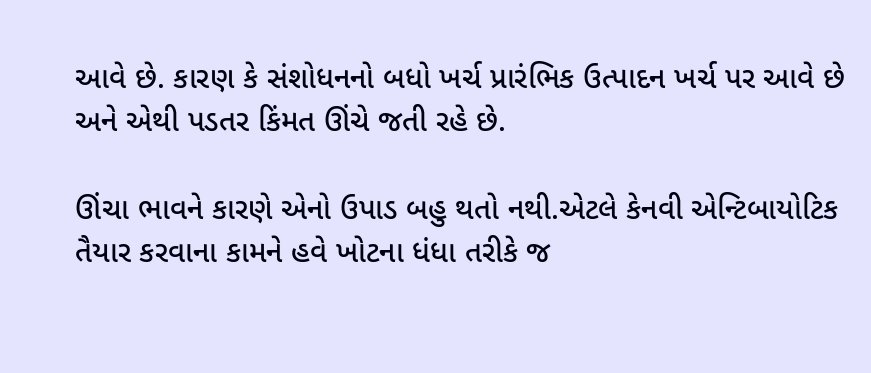આવે છે. કારણ કે સંશોધનનો બધો ખર્ચ પ્રારંભિક ઉત્પાદન ખર્ચ પર આવે છે અને એથી પડતર કિંમત ઊંચે જતી રહે છે.

ઊંચા ભાવને કારણે એનો ઉપાડ બહુ થતો નથી.એટલે કેનવી એન્ટિબાયોટિક તૈયાર કરવાના કામને હવે ખોટના ધંધા તરીકે જ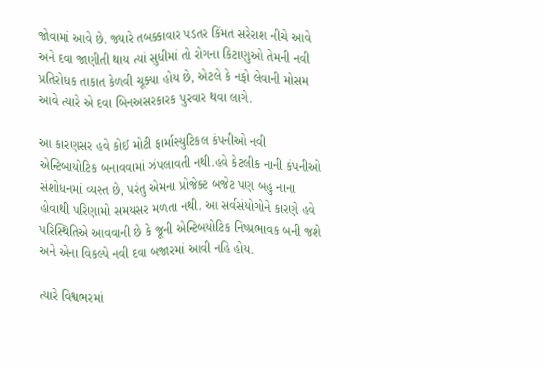જોવામાં આવે છે. જ્યારે તબક્કાવાર પડતર કિંમત સરેરાશ નીચે આવે અને દવા જાણીતી થાય ત્યાં સુધીમાં તો રોગના કિટાણુઓ તેમની નવી પ્રતિરોધક તાકાત કેળવી ચૂક્યા હોય છે, એટલે કે નફો લેવાની મોસમ આવે ત્યારે એ દવા બિનઅસરકારક પુરવાર થવા લાગે.

આ કારણસર હવે કોઈ મોટી ફાર્માસ્યુટિકલ કંપનીઓ નવી એન્ટિબાયોટિક બનાવવામાં ઝંપલાવતી નથી.હવે કેટલીક નાની કંપનીઓ સંશોધનમાં વ્યસ્ત છે, પરંતુ એમના પ્રોજેક્ટ બજેટ પણ બહુ નાના હોવાથી પરિણામો સમયસર મળતા નથી. આ સર્વસંયોગોને કારણે હવે પરિસ્થિતિએ આવવાની છે કે જૂની એન્ટિબયોટિક નિષ્પ્રભાવક બની જશે અને એના વિકલ્પે નવી દવા બજારમાં આવી નહિ હોય.

ત્યારે વિશ્વભરમાં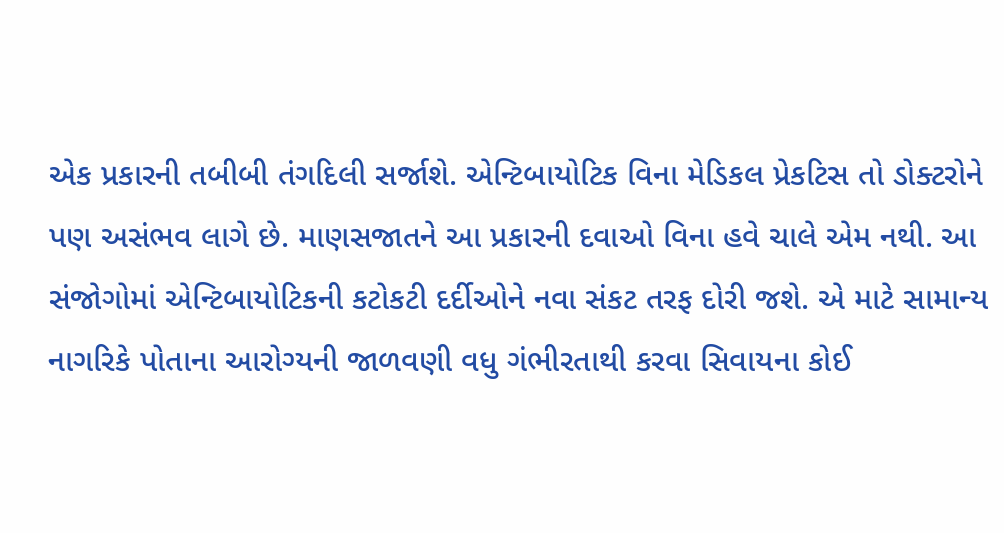એક પ્રકારની તબીબી તંગદિલી સર્જાશે. એન્ટિબાયોટિક વિના મેડિકલ પ્રેકટિસ તો ડોક્ટરોને પણ અસંભવ લાગે છે. માણસજાતને આ પ્રકારની દવાઓ વિના હવે ચાલે એમ નથી. આ સંજોગોમાં એન્ટિબાયોટિકની કટોકટી દર્દીઓને નવા સંકટ તરફ દોરી જશે. એ માટે સામાન્ય નાગરિકે પોતાના આરોગ્યની જાળવણી વધુ ગંભીરતાથી કરવા સિવાયના કોઈ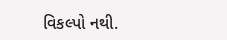વિકલ્પો નથી.